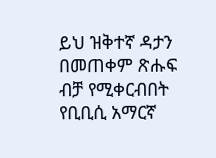ይህ ዝቅተኛ ዳታን በመጠቀም ጽሑፍ ብቻ የሚቀርብበት የቢቢሲ አማርኛ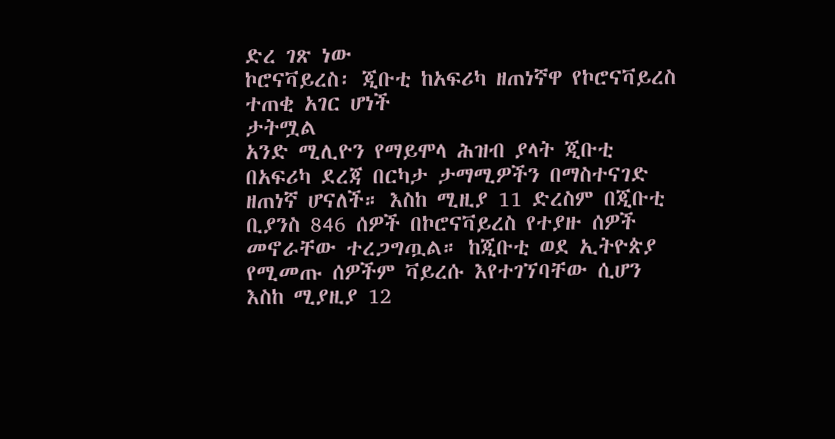ድረ ገጽ ነው
ኮሮናቫይረስ፡ ጂቡቲ ከአፍሪካ ዘጠነኛዋ የኮሮናቫይረስ ተጠቂ አገር ሆነች
ታትሟል
አንድ ሚሊዮን የማይሞላ ሕዝብ ያላት ጂቡቲ በአፍሪካ ደረጃ በርካታ ታማሚዎችን በማስተናገድ ዘጠነኛ ሆናለች። እስከ ሚዚያ 11 ድረስም በጂቡቲ ቢያንስ 846 ሰዎች በኮሮናቫይረስ የተያዙ ሰዎች መኖራቸው ተረጋግጧል። ከጂቡቲ ወደ ኢትዮጵያ የሚመጡ ሰዎችም ቫይረሱ እየተገኘባቸው ሲሆን እስከ ሚያዚያ 12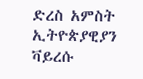ድረስ አምስት ኢትዮጵያዊያን ቫይረሱ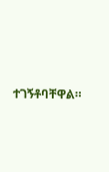ተገኝቶባቸዋል።